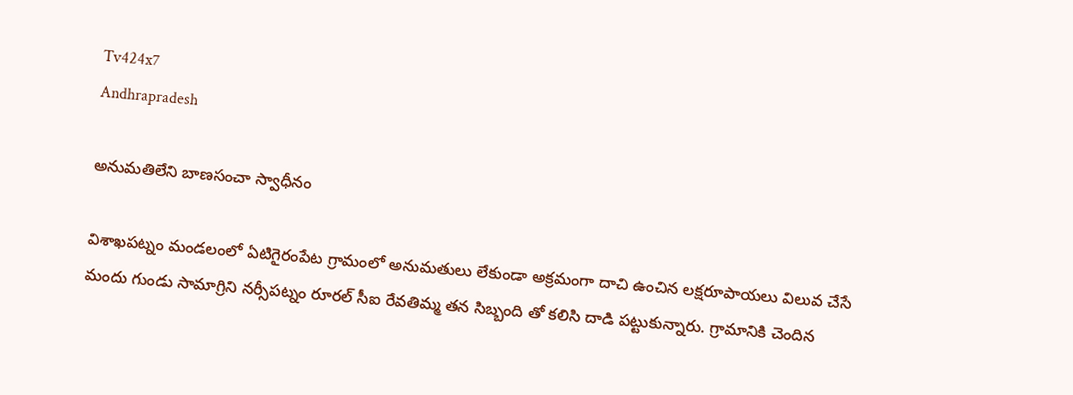Tv424x7
Andhrapradesh

అనుమతిలేని బాణసంచా స్వాధీనం

విశాఖపట్నం మండలంలో ఏటిగైరంపేట గ్రామంలో అనుమతులు లేకుండా అక్రమంగా దాచి ఉంచిన లక్షరూపాయలు విలువ చేసే మందు గుండు సామాగ్రిని నర్సీపట్నం రూరల్ సీఐ రేవతిమ్మ తన సిబ్బంది తో కలిసి దాడి పట్టుకున్నారు. గ్రామానికి చెందిన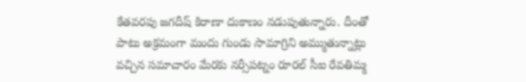కేతవరపు జగదీష్ కిరాణా దుకాణం నడుపుతున్నారు. దీంతో పాటు అక్రమంగా మందు గుండు సామాగ్రిని అమ్ముతున్నాట్లు వచ్చిన సమాచారం మేరకు నర్సీపట్నం రూరల్ సీఐ రేవతిమ్మ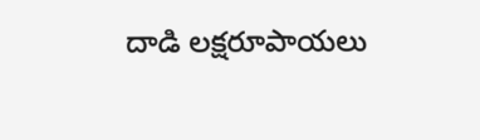దాడి లక్షరూపాయలు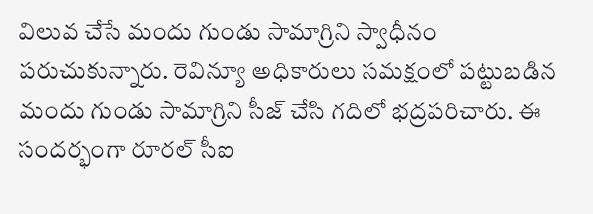విలువ చేసే మందు గుండు సామాగ్రిని స్వాధీనం పరుచుకున్నారు. రెవిన్యూ అధికారులు సమక్షంలో పట్టుబడిన మందు గుండు సామాగ్రిని సీజ్ చేసి గదిలో భద్రపరిచారు. ఈ సందర్భంగా రూరల్ సీఐ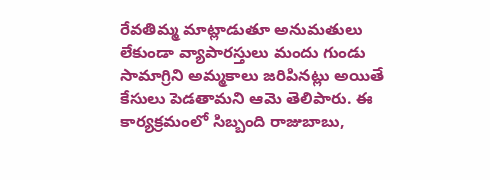రేవతిమ్మ మాట్లాడుతూ అనుమతులు లేకుండా వ్యాపారస్తులు మందు గుండు సామాగ్రిని అమ్మకాలు జరిపినట్లు అయితే కేసులు పెడతామని ఆమె తెలిపారు. ఈ కార్యక్రమంలో సిబ్బంది రాజుబాబు,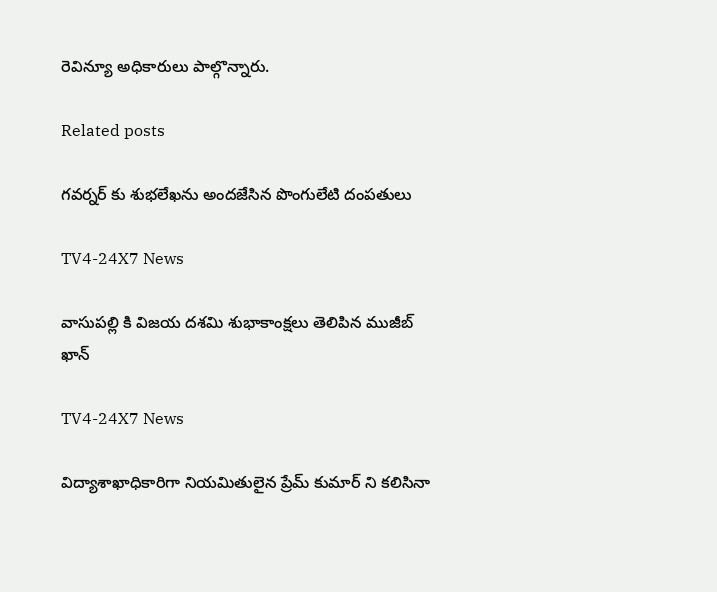రెవిన్యూ అధికారులు పాల్గొన్నారు.

Related posts

గవర్నర్ కు శుభలేఖను అందజేసిన పొంగులేటి దంపతులు

TV4-24X7 News

వాసుపల్లి కి విజయ దశమి శుభాకాంక్షలు తెలిపిన ముజీబ్ ఖాన్

TV4-24X7 News

విద్యాశాఖాధికారిగా నియమితులైన ప్రేమ్ కుమార్ ని కలిసినా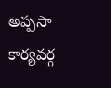అప్పసా కార్యవర్గ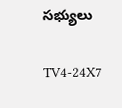సభ్యులు

TV4-24X7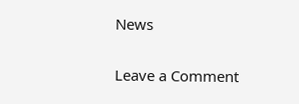News

Leave a Comment